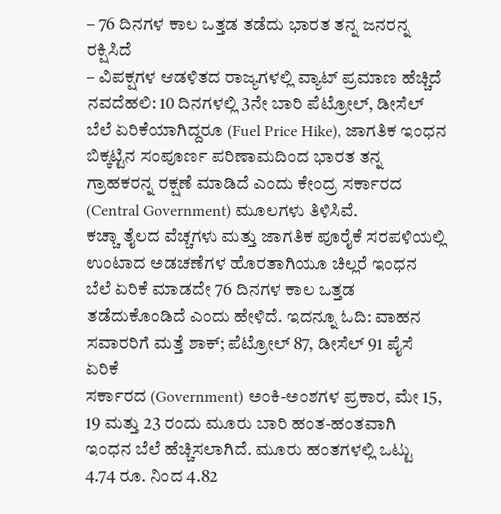– 76 ದಿನಗಳ ಕಾಲ ಒತ್ತಡ ತಡೆದು ಭಾರತ ತನ್ನ ಜನರನ್ನ ರಕ್ಷಿಸಿದೆ
– ವಿಪಕ್ಷಗಳ ಆಡಳಿತದ ರಾಜ್ಯಗಳಲ್ಲಿ ವ್ಯಾಟ್ ಪ್ರಮಾಣ ಹೆಚ್ಚಿದೆ
ನವದೆಹಲಿ: 10 ದಿನಗಳಲ್ಲಿ 3ನೇ ಬಾರಿ ಪೆಟ್ರೋಲ್, ಡೀಸೆಲ್ ಬೆಲೆ ಏರಿಕೆಯಾಗಿದ್ದರೂ (Fuel Price Hike), ಜಾಗತಿಕ ಇಂಧನ ಬಿಕ್ಕಟ್ಟಿನ ಸಂಪೂರ್ಣ ಪರಿಣಾಮದಿಂದ ಭಾರತ ತನ್ನ ಗ್ರಾಹಕರನ್ನ ರಕ್ಷಣೆ ಮಾಡಿದೆ ಎಂದು ಕೇಂದ್ರ ಸರ್ಕಾರದ (Central Government) ಮೂಲಗಳು ತಿಳಿಸಿವೆ.
ಕಚ್ಚಾ ತೈಲದ ವೆಚ್ಚಗಳು ಮತ್ತು ಜಾಗತಿಕ ಪೂರೈಕೆ ಸರಪಳಿಯಲ್ಲಿ ಉಂಟಾದ ಅಡಚಣೆಗಳ ಹೊರತಾಗಿಯೂ ಚಿಲ್ಲರೆ ಇಂಧನ ಬೆಲೆ ಏರಿಕೆ ಮಾಡದೇ 76 ದಿನಗಳ ಕಾಲ ಒತ್ತಡ ತಡೆದುಕೊಂಡಿದೆ ಎಂದು ಹೇಳಿದೆ. ಇದನ್ನೂ ಓದಿ: ವಾಹನ ಸವಾರರಿಗೆ ಮತ್ತೆ ಶಾಕ್; ಪೆಟ್ರೋಲ್ 87, ಡೀಸೆಲ್ 91 ಪೈಸೆ ಏರಿಕೆ
ಸರ್ಕಾರದ (Government) ಅಂಕಿ-ಅಂಶಗಳ ಪ್ರಕಾರ, ಮೇ 15, 19 ಮತ್ತು 23 ರಂದು ಮೂರು ಬಾರಿ ಹಂತ-ಹಂತವಾಗಿ ಇಂಧನ ಬೆಲೆ ಹೆಚ್ಚಿಸಲಾಗಿದೆ. ಮೂರು ಹಂತಗಳಲ್ಲಿ ಒಟ್ಟು 4.74 ರೂ. ನಿಂದ 4.82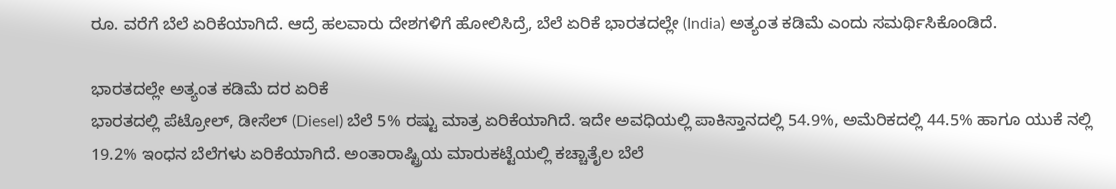ರೂ. ವರೆಗೆ ಬೆಲೆ ಏರಿಕೆಯಾಗಿದೆ. ಆದ್ರೆ ಹಲವಾರು ದೇಶಗಳಿಗೆ ಹೋಲಿಸಿದ್ರೆ, ಬೆಲೆ ಏರಿಕೆ ಭಾರತದಲ್ಲೇ (India) ಅತ್ಯಂತ ಕಡಿಮೆ ಎಂದು ಸಮರ್ಥಿಸಿಕೊಂಡಿದೆ.

ಭಾರತದಲ್ಲೇ ಅತ್ಯಂತ ಕಡಿಮೆ ದರ ಏರಿಕೆ
ಭಾರತದಲ್ಲಿ ಪೆಟ್ರೋಲ್, ಡೀಸೆಲ್ (Diesel) ಬೆಲೆ 5% ರಷ್ಟು ಮಾತ್ರ ಏರಿಕೆಯಾಗಿದೆ. ಇದೇ ಅವಧಿಯಲ್ಲಿ ಪಾಕಿಸ್ತಾನದಲ್ಲಿ 54.9%, ಅಮೆರಿಕದಲ್ಲಿ 44.5% ಹಾಗೂ ಯುಕೆ ನಲ್ಲಿ 19.2% ಇಂಧನ ಬೆಲೆಗಳು ಏರಿಕೆಯಾಗಿದೆ. ಅಂತಾರಾಷ್ಟ್ರಿಯ ಮಾರುಕಟ್ಟೆಯಲ್ಲಿ ಕಚ್ಚಾತೈಲ ಬೆಲೆ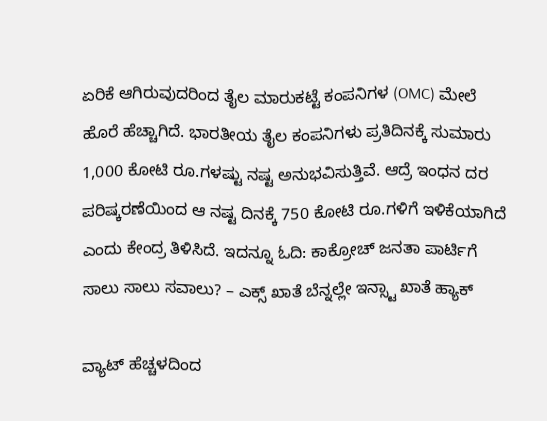ಏರಿಕೆ ಆಗಿರುವುದರಿಂದ ತೈಲ ಮಾರುಕಟ್ಟೆ ಕಂಪನಿಗಳ (OMC) ಮೇಲೆ ಹೊರೆ ಹೆಚ್ಚಾಗಿದೆ. ಭಾರತೀಯ ತೈಲ ಕಂಪನಿಗಳು ಪ್ರತಿದಿನಕ್ಕೆ ಸುಮಾರು 1,000 ಕೋಟಿ ರೂ.ಗಳಷ್ಟು ನಷ್ಟ ಅನುಭವಿಸುತ್ತಿವೆ. ಆದ್ರೆ ಇಂಧನ ದರ ಪರಿಷ್ಕರಣೆಯಿಂದ ಆ ನಷ್ಟ ದಿನಕ್ಕೆ 750 ಕೋಟಿ ರೂ.ಗಳಿಗೆ ಇಳಿಕೆಯಾಗಿದೆ ಎಂದು ಕೇಂದ್ರ ತಿಳಿಸಿದೆ. ಇದನ್ನೂ ಓದಿ: ಕಾಕ್ರೋಚ್ ಜನತಾ ಪಾರ್ಟಿಗೆ ಸಾಲು ಸಾಲು ಸವಾಲು? – ಎಕ್ಸ್ ಖಾತೆ ಬೆನ್ನಲ್ಲೇ ಇನ್ಸ್ಟಾ ಖಾತೆ ಹ್ಯಾಕ್

ವ್ಯಾಟ್ ಹೆಚ್ಚಳದಿಂದ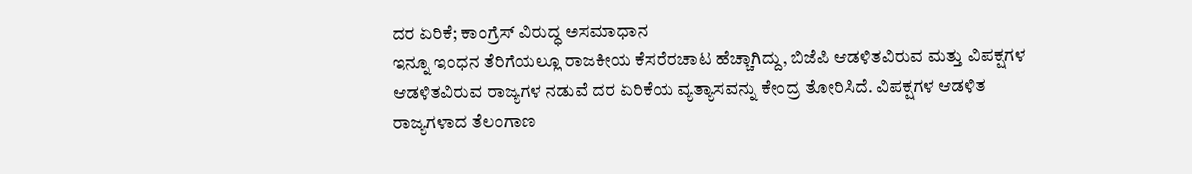ದರ ಏರಿಕೆ; ಕಾಂಗ್ರೆಸ್ ವಿರುದ್ಧ ಅಸಮಾಧಾನ
ಇನ್ನೂ ಇಂಧನ ತೆರಿಗೆಯಲ್ಲೂ ರಾಜಕೀಯ ಕೆಸರೆರಚಾಟ ಹೆಚ್ಚಾಗಿದ್ದು, ಬಿಜೆಪಿ ಆಡಳಿತವಿರುವ ಮತ್ತು ವಿಪಕ್ಷಗಳ ಆಡಳಿತವಿರುವ ರಾಜ್ಯಗಳ ನಡುವೆ ದರ ಏರಿಕೆಯ ವ್ಯತ್ಯಾಸವನ್ನು ಕೇಂದ್ರ ತೋರಿಸಿದೆ. ವಿಪಕ್ಷಗಳ ಆಡಳಿತ ರಾಜ್ಯಗಳಾದ ತೆಲಂಗಾಣ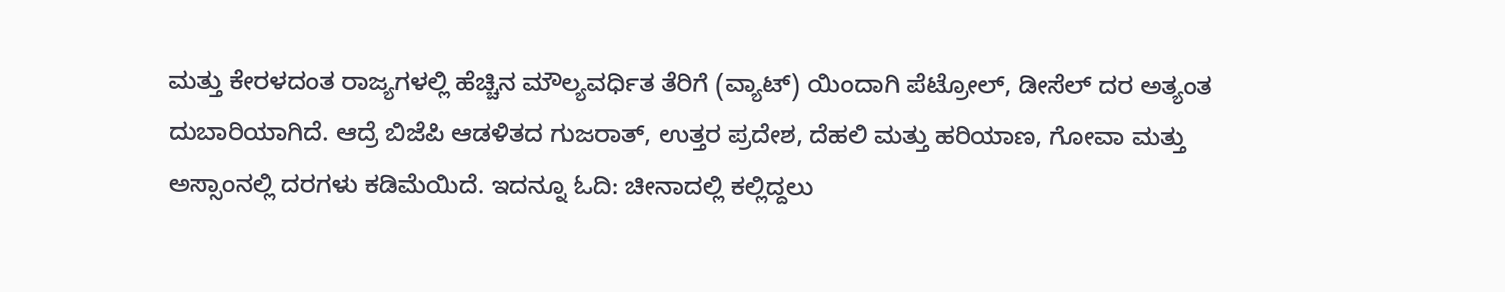ಮತ್ತು ಕೇರಳದಂತ ರಾಜ್ಯಗಳಲ್ಲಿ ಹೆಚ್ಚಿನ ಮೌಲ್ಯವರ್ಧಿತ ತೆರಿಗೆ (ವ್ಯಾಟ್) ಯಿಂದಾಗಿ ಪೆಟ್ರೋಲ್, ಡೀಸೆಲ್ ದರ ಅತ್ಯಂತ ದುಬಾರಿಯಾಗಿದೆ. ಆದ್ರೆ ಬಿಜೆಪಿ ಆಡಳಿತದ ಗುಜರಾತ್, ಉತ್ತರ ಪ್ರದೇಶ, ದೆಹಲಿ ಮತ್ತು ಹರಿಯಾಣ, ಗೋವಾ ಮತ್ತು ಅಸ್ಸಾಂನಲ್ಲಿ ದರಗಳು ಕಡಿಮೆಯಿದೆ. ಇದನ್ನೂ ಓದಿ: ಚೀನಾದಲ್ಲಿ ಕಲ್ಲಿದ್ದಲು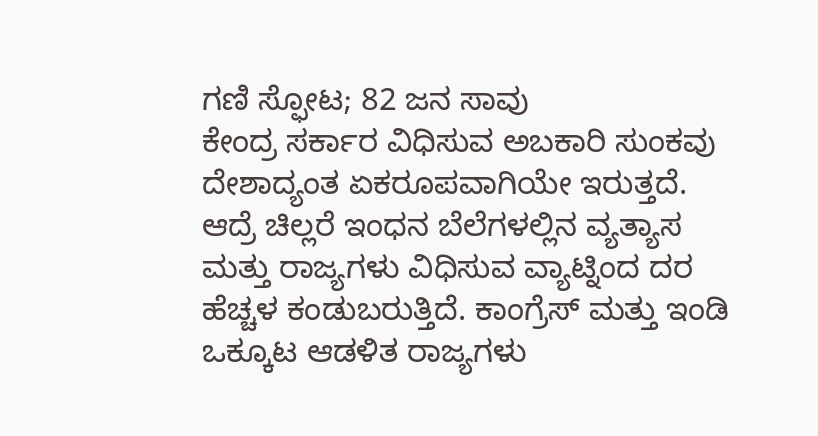ಗಣಿ ಸ್ಫೋಟ; 82 ಜನ ಸಾವು
ಕೇಂದ್ರ ಸರ್ಕಾರ ವಿಧಿಸುವ ಅಬಕಾರಿ ಸುಂಕವು ದೇಶಾದ್ಯಂತ ಏಕರೂಪವಾಗಿಯೇ ಇರುತ್ತದೆ. ಆದ್ರೆ ಚಿಲ್ಲರೆ ಇಂಧನ ಬೆಲೆಗಳಲ್ಲಿನ ವ್ಯತ್ಯಾಸ ಮತ್ತು ರಾಜ್ಯಗಳು ವಿಧಿಸುವ ವ್ಯಾಟ್ನಿಂದ ದರ ಹೆಚ್ಚಳ ಕಂಡುಬರುತ್ತಿದೆ. ಕಾಂಗ್ರೆಸ್ ಮತ್ತು ಇಂಡಿ ಒಕ್ಕೂಟ ಆಡಳಿತ ರಾಜ್ಯಗಳು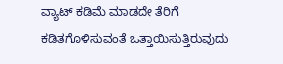ವ್ಯಾಟ್ ಕಡಿಮೆ ಮಾಡದೇ ತೆರಿಗೆ ಕಡಿತಗೊಳಿಸುವಂತೆ ಒತ್ತಾಯಿಸುತ್ತಿರುವುದು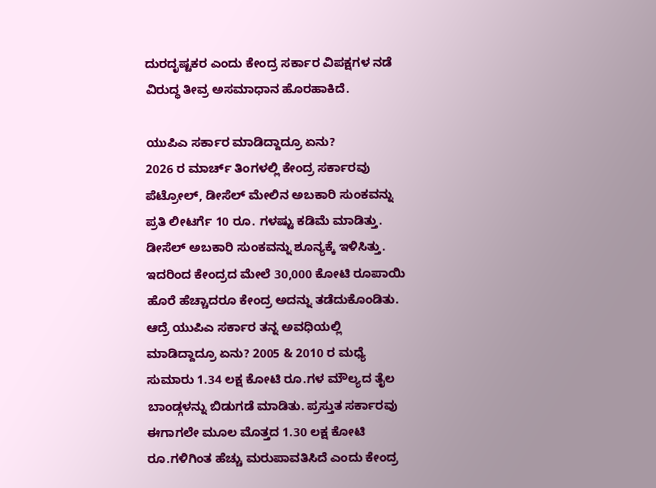ದುರದೃಷ್ಟಕರ ಎಂದು ಕೇಂದ್ರ ಸರ್ಕಾರ ವಿಪಕ್ಷಗಳ ನಡೆ ವಿರುದ್ಧ ತೀವ್ರ ಅಸಮಾಧಾನ ಹೊರಹಾಕಿದೆ.

ಯುಪಿಎ ಸರ್ಕಾರ ಮಾಡಿದ್ದಾದ್ರೂ ಏನು?
2026 ರ ಮಾರ್ಚ್ ತಿಂಗಳಲ್ಲಿ ಕೇಂದ್ರ ಸರ್ಕಾರವು ಪೆಟ್ರೋಲ್, ಡೀಸೆಲ್ ಮೇಲಿನ ಅಬಕಾರಿ ಸುಂಕವನ್ನು ಪ್ರತಿ ಲೀಟರ್ಗೆ 10 ರೂ. ಗಳಷ್ಟು ಕಡಿಮೆ ಮಾಡಿತ್ತು. ಡೀಸೆಲ್ ಅಬಕಾರಿ ಸುಂಕವನ್ನು ಶೂನ್ಯಕ್ಕೆ ಇಳಿಸಿತ್ತು. ಇದರಿಂದ ಕೇಂದ್ರದ ಮೇಲೆ 30,000 ಕೋಟಿ ರೂಪಾಯಿ ಹೊರೆ ಹೆಚ್ಚಾದರೂ ಕೇಂದ್ರ ಅದನ್ನು ತಡೆದುಕೊಂಡಿತು. ಆದ್ರೆ ಯುಪಿಎ ಸರ್ಕಾರ ತನ್ನ ಅವಧಿಯಲ್ಲಿ ಮಾಡಿದ್ದಾದ್ರೂ ಏನು? 2005 & 2010 ರ ಮಧ್ಯೆ ಸುಮಾರು 1.34 ಲಕ್ಷ ಕೋಟಿ ರೂ.ಗಳ ಮೌಲ್ಯದ ತೈಲ ಬಾಂಡ್ಗಳನ್ನು ಬಿಡುಗಡೆ ಮಾಡಿತು. ಪ್ರಸ್ತುತ ಸರ್ಕಾರವು ಈಗಾಗಲೇ ಮೂಲ ಮೊತ್ತದ 1.30 ಲಕ್ಷ ಕೋಟಿ ರೂ.ಗಳಿಗಿಂತ ಹೆಚ್ಚು ಮರುಪಾವತಿಸಿದೆ ಎಂದು ಕೇಂದ್ರ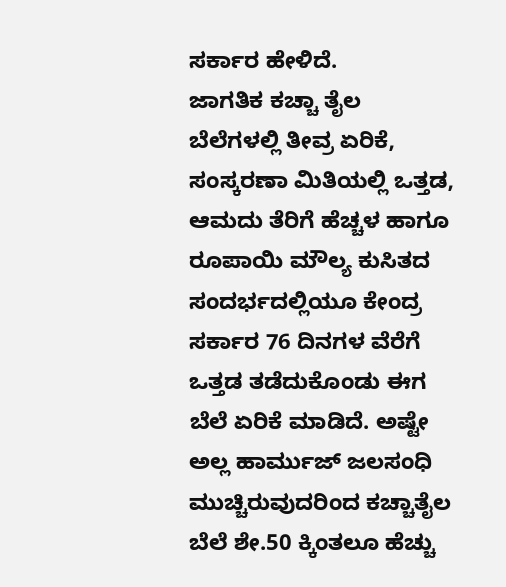ಸರ್ಕಾರ ಹೇಳಿದೆ.
ಜಾಗತಿಕ ಕಚ್ಚಾ ತೈಲ ಬೆಲೆಗಳಲ್ಲಿ ತೀವ್ರ ಏರಿಕೆ, ಸಂಸ್ಕರಣಾ ಮಿತಿಯಲ್ಲಿ ಒತ್ತಡ, ಆಮದು ತೆರಿಗೆ ಹೆಚ್ಚಳ ಹಾಗೂ ರೂಪಾಯಿ ಮೌಲ್ಯ ಕುಸಿತದ ಸಂದರ್ಭದಲ್ಲಿಯೂ ಕೇಂದ್ರ ಸರ್ಕಾರ 76 ದಿನಗಳ ವೆರೆಗೆ ಒತ್ತಡ ತಡೆದುಕೊಂಡು ಈಗ ಬೆಲೆ ಏರಿಕೆ ಮಾಡಿದೆ. ಅಷ್ಟೇ ಅಲ್ಲ ಹಾರ್ಮುಜ್ ಜಲಸಂಧಿ ಮುಚ್ಚಿರುವುದರಿಂದ ಕಚ್ಚಾತೈಲ ಬೆಲೆ ಶೇ.50 ಕ್ಕಿಂತಲೂ ಹೆಚ್ಚು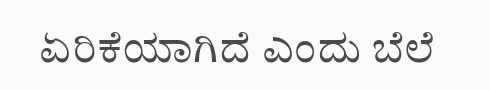ಏರಿಕೆಯಾಗಿದೆ ಎಂದು ಬೆಲೆ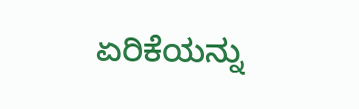ಏರಿಕೆಯನ್ನು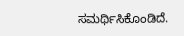ಸಮರ್ಥಿಸಿಕೊಂಡಿದೆ.